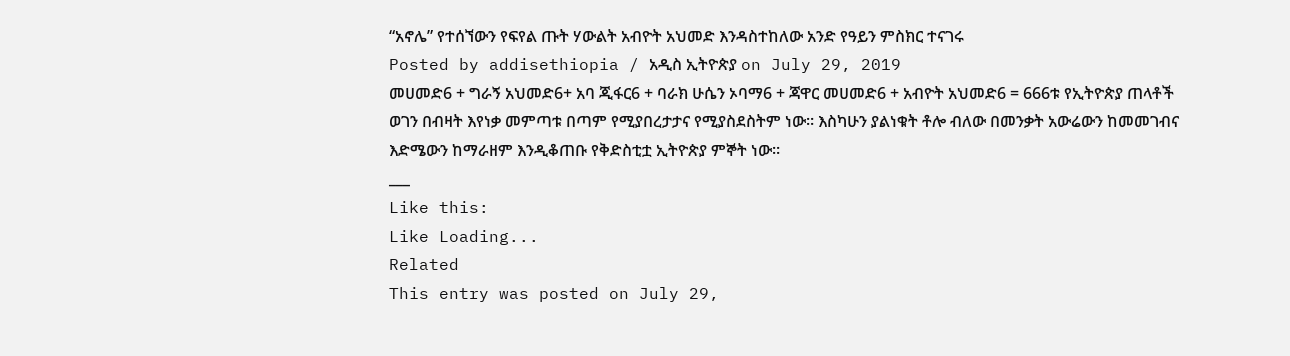“አኖሌ” የተሰኘውን የፍየል ጡት ሃውልት አብዮት አህመድ እንዳስተከለው አንድ የዓይን ምስክር ተናገሩ
Posted by addisethiopia / አዲስ ኢትዮጵያ on July 29, 2019
መሀመድ6 + ግራኝ አህመድ6+ አባ ጂፋር6 + ባራክ ሁሴን ኦባማ6 + ጃዋር መሀመድ6 + አብዮት አህመድ6 = 666ቱ የኢትዮጵያ ጠላቶች
ወገን በብዛት እየነቃ መምጣቱ በጣም የሚያበረታታና የሚያስደስትም ነው። እስካሁን ያልነቁት ቶሎ ብለው በመንቃት አውሬውን ከመመገብና እድሜውን ከማራዘም እንዲቆጠቡ የቅድስቲቷ ኢትዮጵያ ምኞት ነው።
___
Like this:
Like Loading...
Related
This entry was posted on July 29,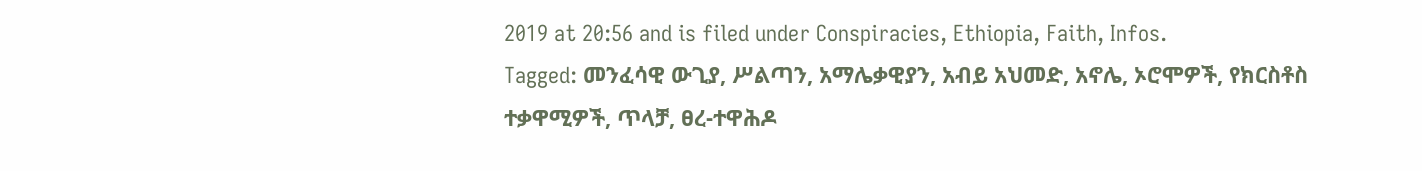2019 at 20:56 and is filed under Conspiracies, Ethiopia, Faith, Infos.
Tagged: መንፈሳዊ ውጊያ, ሥልጣን, አማሌቃዊያን, አብይ አህመድ, አኖሌ, ኦሮሞዎች, የክርስቶስ ተቃዋሚዎች, ጥላቻ, ፀረ-ተዋሕዶ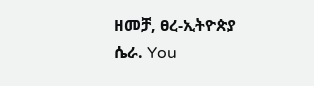ዘመቻ, ፀረ-ኢትዮጵያ ሴራ. You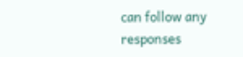can follow any responses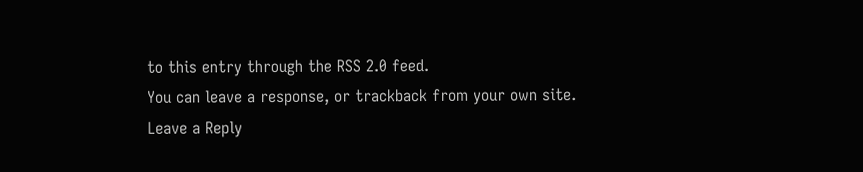to this entry through the RSS 2.0 feed.
You can leave a response, or trackback from your own site.
Leave a Reply